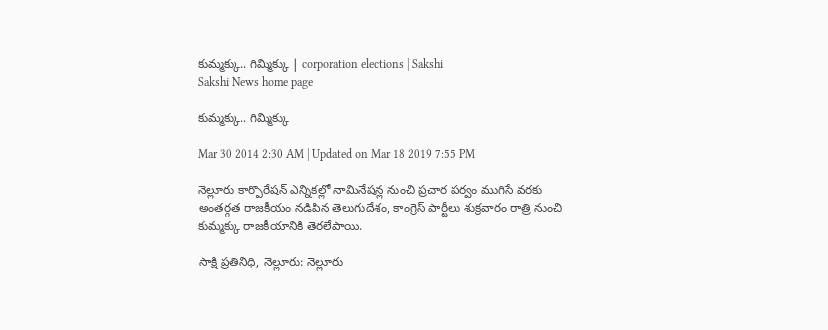కుమ్మక్కు.. గిమ్మిక్కు | corporation elections | Sakshi
Sakshi News home page

కుమ్మక్కు.. గిమ్మిక్కు

Mar 30 2014 2:30 AM | Updated on Mar 18 2019 7:55 PM

నెల్లూరు కార్పొరేషన్ ఎన్నికల్లో నామినేషన్ల నుంచి ప్రచార పర్వం ముగిసే వరకు అంతర్గత రాజకీయం నడిపిన తెలుగుదేశం, కాంగ్రెస్ పార్టీలు శుక్రవారం రాత్రి నుంచి కుమ్మక్కు రాజకీయానికి తెరలేపాయి.

సాక్షి ప్రతినిధి, నెల్లూరు: నెల్లూరు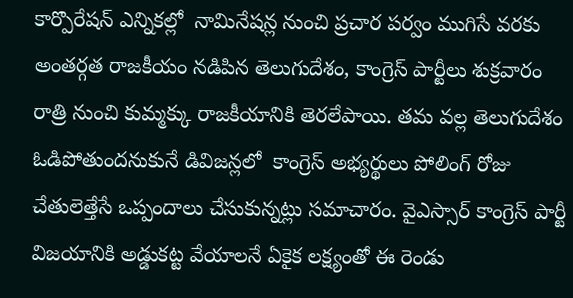కార్పొరేషన్ ఎన్నికల్లో  నామినేషన్ల నుంచి ప్రచార పర్వం ముగిసే వరకు అంతర్గత రాజకీయం నడిపిన తెలుగుదేశం, కాంగ్రెస్ పార్టీలు శుక్రవారం రాత్రి నుంచి కుమ్మక్కు రాజకీయానికి తెరలేపాయి. తమ వల్ల తెలుగుదేశం ఓడిపోతుందనుకునే డివిజన్లలో  కాంగ్రెస్ అభ్యర్థులు పోలింగ్ రోజు చేతులెత్తేసే ఒప్పందాలు చేసుకున్నట్లు సమాచారం. వైఎస్సార్ కాంగ్రెస్ పార్టీ విజయానికి అడ్డుకట్ట వేయాలనే ఏకైక లక్ష్యంతో ఈ రెండు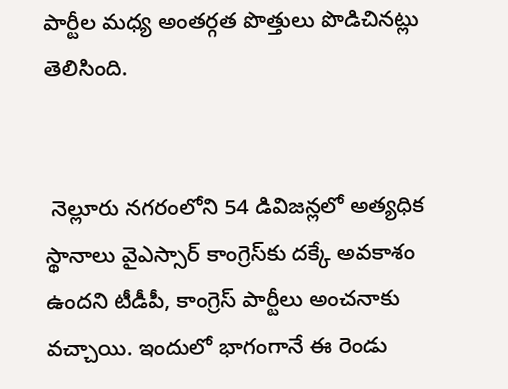పార్టీల మధ్య అంతర్గత పొత్తులు పొడిచినట్లు తెలిసింది.


 నెల్లూరు నగరంలోని 54 డివిజన్లలో అత్యధిక స్థానాలు వైఎస్సార్ కాంగ్రెస్‌కు దక్కే అవకాశం ఉందని టీడీపీ, కాంగ్రెస్ పార్టీలు అంచనాకు వచ్చాయి. ఇందులో భాగంగానే ఈ రెండు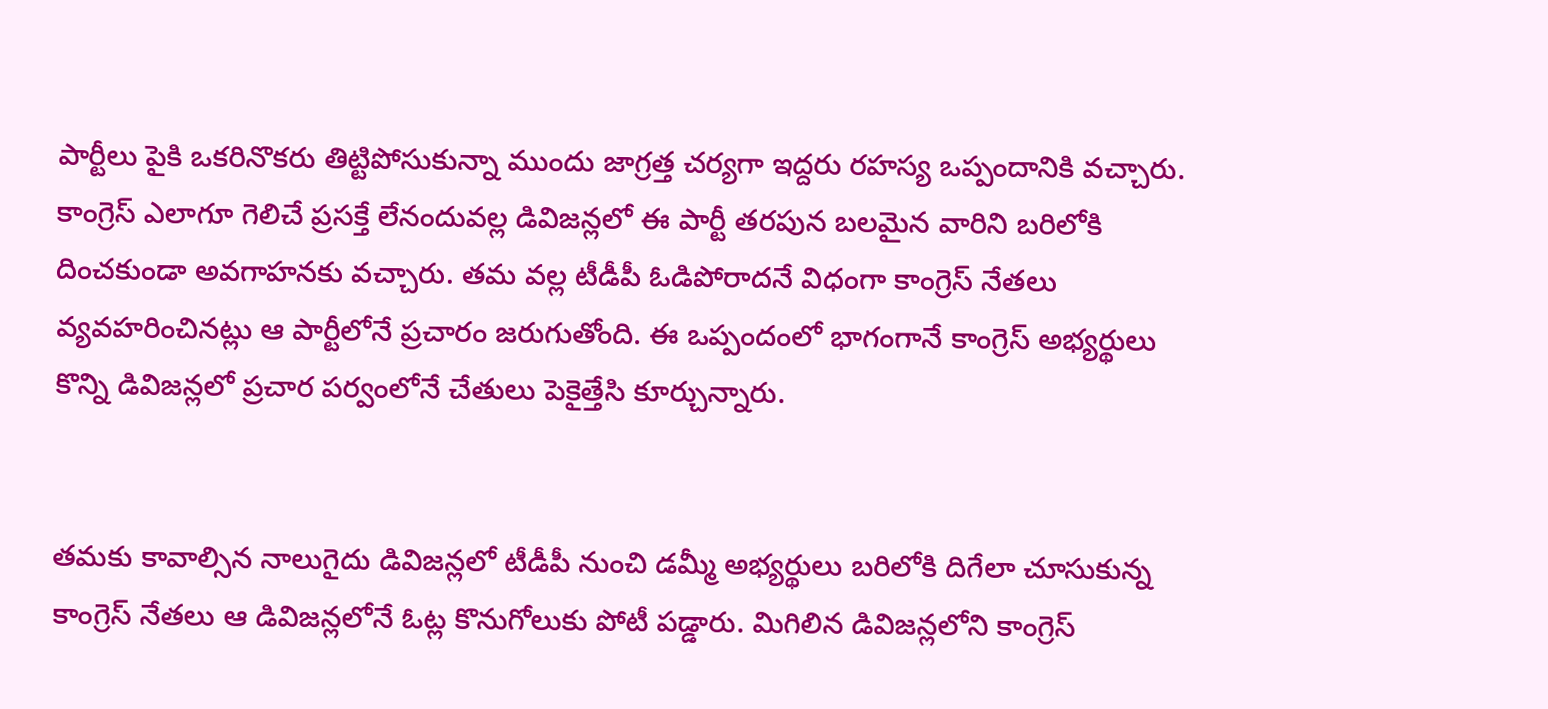పార్టీలు పైకి ఒకరినొకరు తిట్టిపోసుకున్నా ముందు జాగ్రత్త చర్యగా ఇద్దరు రహస్య ఒప్పందానికి వచ్చారు. కాంగ్రెస్ ఎలాగూ గెలిచే ప్రసక్తే లేనందువల్ల డివిజన్లలో ఈ పార్టీ తరపున బలమైన వారిని బరిలోకి దించకుండా అవగాహనకు వచ్చారు. తమ వల్ల టీడీపీ ఓడిపోరాదనే విధంగా కాంగ్రెస్ నేతలు వ్యవహరించినట్లు ఆ పార్టీలోనే ప్రచారం జరుగుతోంది. ఈ ఒప్పందంలో భాగంగానే కాంగ్రెస్ అభ్యర్థులు కొన్ని డివిజన్లలో ప్రచార పర్వంలోనే చేతులు పెకైత్తేసి కూర్చున్నారు.


తమకు కావాల్సిన నాలుగైదు డివిజన్లలో టీడీపీ నుంచి డమ్మీ అభ్యర్థులు బరిలోకి దిగేలా చూసుకున్న కాంగ్రెస్ నేతలు ఆ డివిజన్లలోనే ఓట్ల కొనుగోలుకు పోటీ పడ్డారు. మిగిలిన డివిజన్లలోని కాంగ్రెస్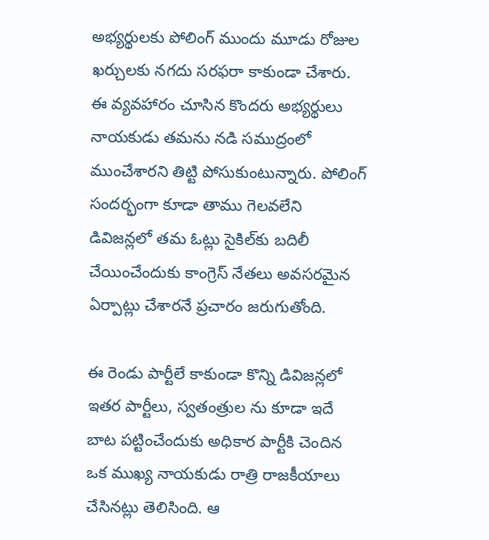అభ్యర్థులకు పోలింగ్ ముందు మూడు రోజుల ఖర్చులకు నగదు సరఫరా కాకుండా చేశారు. ఈ వ్యవహారం చూసిన కొందరు అభ్యర్థులు నాయకుడు తమను నడి సముద్రంలో ముంచేశారని తిట్టి పోసుకుంటున్నారు. పోలింగ్ సందర్భంగా కూడా తాము గెలవలేని డివిజన్లలో తమ ఓట్లు సైకిల్‌కు బదిలీ చేయించేందుకు కాంగ్రెస్ నేతలు అవసరమైన ఏర్పాట్లు చేశారనే ప్రచారం జరుగుతోంది.

ఈ రెండు పార్టీలే కాకుండా కొన్ని డివిజన్లలో ఇతర పార్టీలు, స్వతంత్రుల ను కూడా ఇదే బాట పట్టించేందుకు అధికార పార్టీకి చెందిన ఒక ముఖ్య నాయకుడు రాత్రి రాజకీయాలు చేసినట్లు తెలిసింది. ఆ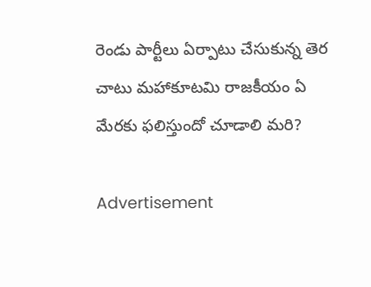రెండు పార్టీలు ఏర్పాటు చేసుకున్న తెర చాటు మహాకూటమి రాజకీయం ఏ మేరకు ఫలిస్తుందో చూడాలి మరి?

Advertisement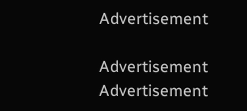Advertisement

Advertisement
Advertisement